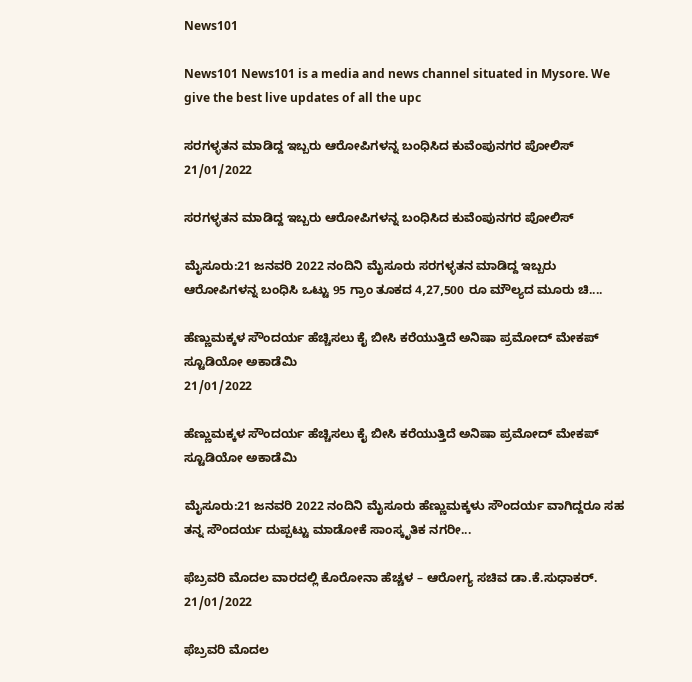News101

News101 News101 is a media and news channel situated in Mysore. We give the best live updates of all the upc

ಸರಗಳ್ಳತನ ಮಾಡಿದ್ದ ಇಬ್ಬರು ಆರೋಪಿಗಳನ್ನ ಬಂಧಿಸಿದ ಕುವೆಂಪುನಗರ ಪೋಲಿಸ್
21/01/2022

ಸರಗಳ್ಳತನ ಮಾಡಿದ್ದ ಇಬ್ಬರು ಆರೋಪಿಗಳನ್ನ ಬಂಧಿಸಿದ ಕುವೆಂಪುನಗರ ಪೋಲಿಸ್

ಮೈಸೂರು:21 ಜನವರಿ 2022 ನಂದಿನಿ ಮೈಸೂರು ಸರಗಳ್ಳತನ ಮಾಡಿದ್ದ ಇಬ್ಬರು ಆರೋಪಿಗಳನ್ನ ಬಂಧಿಸಿ ಒಟ್ಟು 95 ಗ್ರಾಂ ತೂಕದ 4,27,500 ರೂ ಮೌಲ್ಯದ ಮೂರು ಚಿ....

ಹೆಣ್ಣುಮಕ್ಕಳ ಸೌಂದರ್ಯ ಹೆಚ್ಚಿಸಲು ಕೈ ಬೀಸಿ ಕರೆಯುತ್ತಿದೆ ಅನಿಷಾ ಪ್ರಮೋದ್ ಮೇಕಪ್ ಸ್ಟೂಡಿಯೋ ಅಕಾಡೆಮಿ
21/01/2022

ಹೆಣ್ಣುಮಕ್ಕಳ ಸೌಂದರ್ಯ ಹೆಚ್ಚಿಸಲು ಕೈ ಬೀಸಿ ಕರೆಯುತ್ತಿದೆ ಅನಿಷಾ ಪ್ರಮೋದ್ ಮೇಕಪ್ ಸ್ಟೂಡಿಯೋ ಅಕಾಡೆಮಿ

ಮೈಸೂರು:21 ಜನವರಿ 2022 ನಂದಿನಿ ಮೈಸೂರು ಹೆಣ್ಣುಮಕ್ಕಳು ಸೌಂದರ್ಯ ವಾಗಿದ್ದರೂ ಸಹ ತನ್ನ ಸೌಂದರ್ಯ ದುಪ್ಪಟ್ಟು ಮಾಡೋಕೆ ಸಾಂಸ್ಕೃತಿಕ ನಗರೀ...

ಫೆಬ್ರವರಿ ಮೊದಲ ವಾರದಲ್ಲಿ ಕೊರೋನಾ ಹೆಚ್ಚಳ – ಆರೋಗ್ಯ ಸಚಿವ ಡಾ.ಕೆ.ಸುಧಾಕರ್.
21/01/2022

ಫೆಬ್ರವರಿ ಮೊದಲ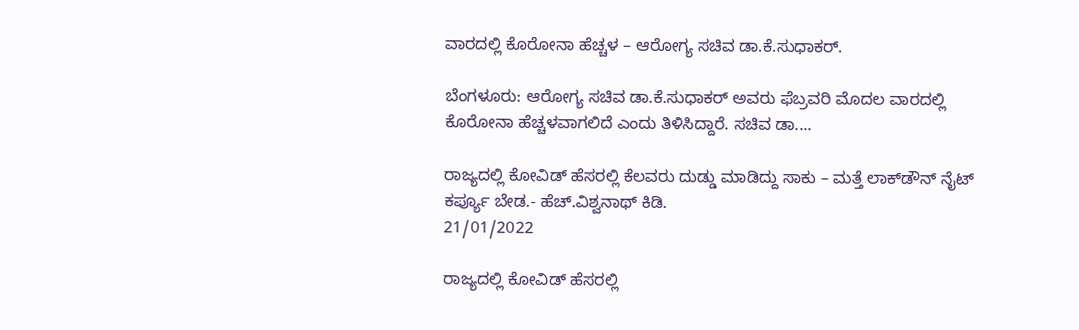ವಾರದಲ್ಲಿ ಕೊರೋನಾ ಹೆಚ್ಚಳ – ಆರೋಗ್ಯ ಸಚಿವ ಡಾ.ಕೆ.ಸುಧಾಕರ್.

ಬೆಂಗಳೂರು: ಆರೋಗ್ಯ ಸಚಿವ ಡಾ.ಕೆ.ಸುಧಾಕರ್ ಅವರು ಫೆಬ್ರವರಿ ಮೊದಲ ವಾರದಲ್ಲಿ ಕೊರೋನಾ ಹೆಚ್ಚಳವಾಗಲಿದೆ ಎಂದು ತಿಳಿಸಿದ್ದಾರೆ. ಸಚಿವ ಡಾ....

ರಾಜ್ಯದಲ್ಲಿ ಕೋವಿಡ್ ಹೆಸರಲ್ಲಿ ಕೆಲವರು ದುಡ್ಡು ಮಾಡಿದ್ದು ಸಾಕು – ಮತ್ತೆ ಲಾಕ್‌ಡೌನ್ ನೈಟ್ ಕರ್ಪ್ಯೂ ಬೇಡ.- ಹೆಚ್.ವಿಶ್ವನಾಥ್ ಕಿಡಿ.
21/01/2022

ರಾಜ್ಯದಲ್ಲಿ ಕೋವಿಡ್ ಹೆಸರಲ್ಲಿ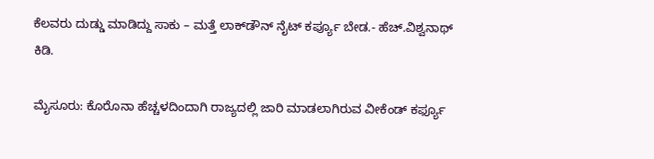ಕೆಲವರು ದುಡ್ಡು ಮಾಡಿದ್ದು ಸಾಕು – ಮತ್ತೆ ಲಾಕ್‌ಡೌನ್ ನೈಟ್ ಕರ್ಪ್ಯೂ ಬೇಡ.- ಹೆಚ್.ವಿಶ್ವನಾಥ್ ಕಿಡಿ.

ಮೈಸೂರು: ಕೊರೊನಾ ಹೆಚ್ಚಳದಿಂದಾಗಿ ರಾಜ್ಯದಲ್ಲಿ ಜಾರಿ ಮಾಡಲಾಗಿರುವ ವೀಕೆಂಡ್ ಕರ್ಫ್ಯೂ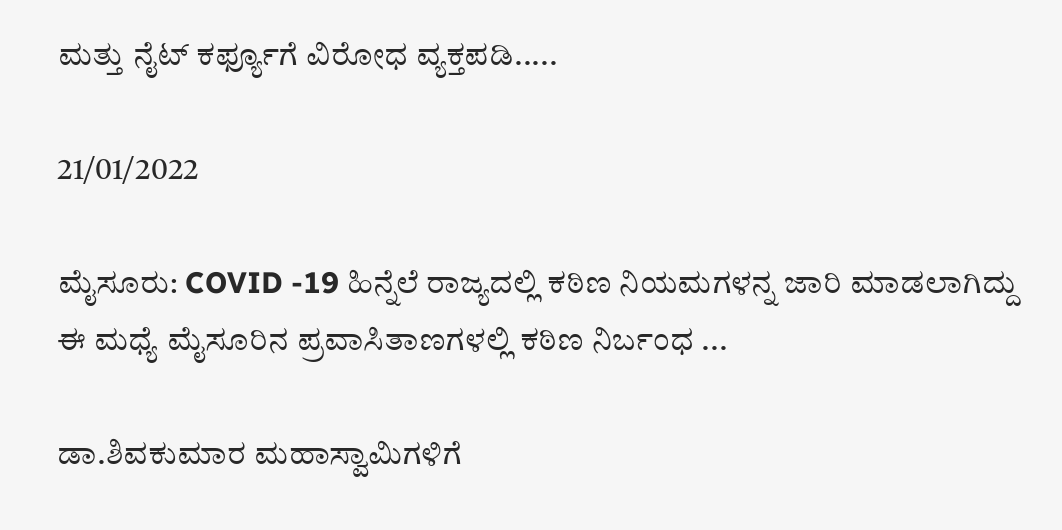ಮತ್ತು ನೈಟ್ ಕರ್ಫ್ಯೂಗೆ ವಿರೋಧ ವ್ಯಕ್ತಪಡಿ.....

21/01/2022

ಮೈಸೂರು: COVID -19 ಹಿನ್ನೆಲೆ ರಾಜ್ಯದಲ್ಲಿ ಕಠಿಣ ನಿಯಮಗಳನ್ನ ಜಾರಿ ಮಾಡಲಾಗಿದ್ದು ಈ ಮಧ್ಯೆ ಮೈಸೂರಿನ ಪ್ರವಾಸಿತಾಣಗಳಲ್ಲಿ ಕಠಿಣ ನಿರ್ಬಂಧ ...

ಡಾ.ಶಿವಕುಮಾರ ಮಹಾಸ್ವಾಮಿಗಳಿಗೆ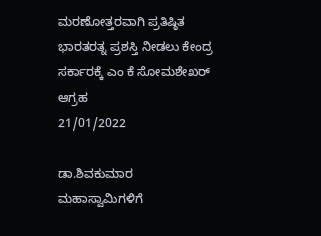ಮರಣೋತ್ತರವಾಗಿ ಪ್ರತಿಷ್ಠಿತ ಭಾರತರತ್ನ ಪ್ರಶಸ್ತಿ ನೀಡಲು ಕೇಂದ್ರ ಸರ್ಕಾರಕ್ಕೆ ಎಂ ಕೆ ಸೋಮಶೇಖರ್ ಆಗ್ರಹ
21/01/2022

ಡಾ.ಶಿವಕುಮಾರ ಮಹಾಸ್ವಾಮಿಗಳಿಗೆ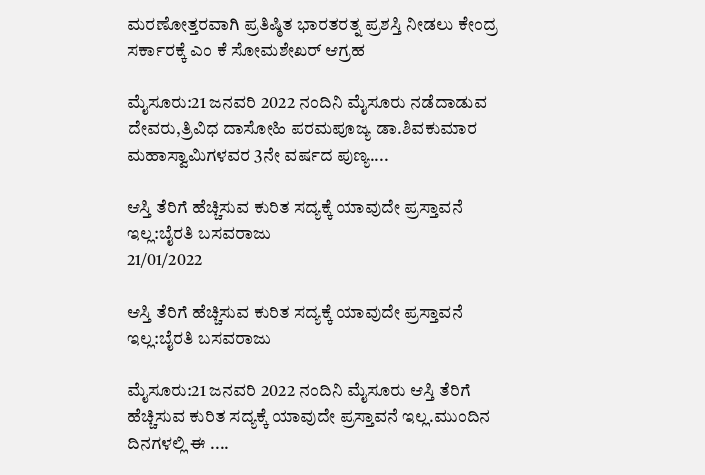ಮರಣೋತ್ತರವಾಗಿ ಪ್ರತಿಷ್ಠಿತ ಭಾರತರತ್ನ ಪ್ರಶಸ್ತಿ ನೀಡಲು ಕೇಂದ್ರ ಸರ್ಕಾರಕ್ಕೆ ಎಂ ಕೆ ಸೋಮಶೇಖರ್ ಆಗ್ರಹ

ಮೈಸೂರು:21 ಜನವರಿ 2022 ನಂದಿನಿ ಮೈಸೂರು ನಡೆದಾಡುವ ದೇವರು,ತ್ರಿವಿಧ ದಾಸೋಹಿ ಪರಮಪೂಜ್ಯ ಡಾ.ಶಿವಕುಮಾರ ಮಹಾಸ್ವಾಮಿಗಳವರ 3ನೇ ವರ್ಷದ ಪುಣ್ಯ....

ಆಸ್ತಿ ತೆರಿಗೆ ಹೆಚ್ಚಿಸುವ ಕುರಿತ ಸದ್ಯಕ್ಕೆ ಯಾವುದೇ ಪ್ರಸ್ತಾವನೆ ಇಲ್ಲ:ಬೈರತಿ ಬಸವರಾಜು
21/01/2022

ಆಸ್ತಿ ತೆರಿಗೆ ಹೆಚ್ಚಿಸುವ ಕುರಿತ ಸದ್ಯಕ್ಕೆ ಯಾವುದೇ ಪ್ರಸ್ತಾವನೆ ಇಲ್ಲ:ಬೈರತಿ ಬಸವರಾಜು

ಮೈಸೂರು:21 ಜನವರಿ 2022 ನಂದಿನಿ ಮೈಸೂರು ಆಸ್ತಿ ತೆರಿಗೆ ಹೆಚ್ಚಿಸುವ ಕುರಿತ ಸದ್ಯಕ್ಕೆ ಯಾವುದೇ ಪ್ರಸ್ತಾವನೆ ಇಲ್ಲ.ಮುಂದಿನ ದಿನಗಳಲ್ಲಿ ಈ ....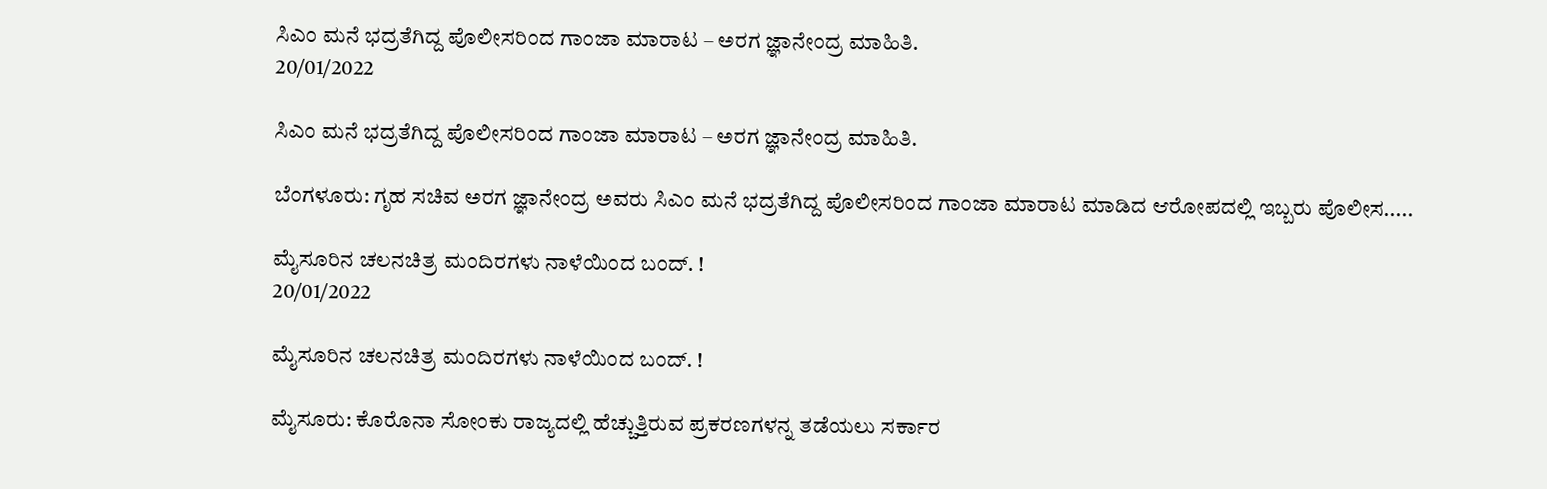ಸಿಎಂ ಮನೆ ಭದ್ರತೆಗಿದ್ದ ಪೊಲೀಸರಿಂದ ಗಾಂಜಾ ಮಾರಾಟ – ಅರಗ ಜ್ಞಾನೇಂದ್ರ ಮಾಹಿತಿ.
20/01/2022

ಸಿಎಂ ಮನೆ ಭದ್ರತೆಗಿದ್ದ ಪೊಲೀಸರಿಂದ ಗಾಂಜಾ ಮಾರಾಟ – ಅರಗ ಜ್ಞಾನೇಂದ್ರ ಮಾಹಿತಿ.

ಬೆಂಗಳೂರು: ಗೃಹ ಸಚಿವ ಅರಗ ಜ್ಞಾನೇಂದ್ರ ಅವರು ಸಿಎಂ ಮನೆ ಭದ್ರತೆಗಿದ್ದ ಪೊಲೀಸರಿಂದ ಗಾಂಜಾ ಮಾರಾಟ ಮಾಡಿದ ಆರೋಪದಲ್ಲಿ ಇಬ್ಬರು ಪೊಲೀಸ.....

ಮೈಸೂರಿನ ಚಲನಚಿತ್ರ ಮಂದಿರಗಳು ನಾಳೆಯಿಂದ ಬಂದ್. !
20/01/2022

ಮೈಸೂರಿನ ಚಲನಚಿತ್ರ ಮಂದಿರಗಳು ನಾಳೆಯಿಂದ ಬಂದ್. !

ಮೈಸೂರು: ಕೊರೊನಾ ಸೋಂಕು ರಾಜ್ಯದಲ್ಲಿ ಹೆಚ್ಚುತ್ತಿರುವ ಪ್ರಕರಣಗಳನ್ನ ತಡೆಯಲು ಸರ್ಕಾರ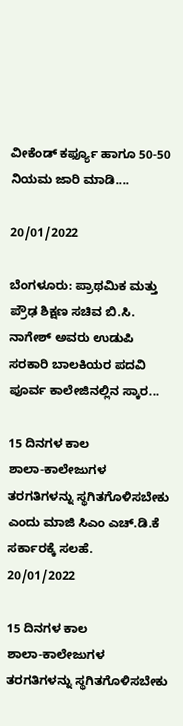ವೀಕೆಂಡ್ ಕರ್ಫ್ಯೂ ಹಾಗೂ 50-50 ನಿಯಮ ಜಾರಿ ಮಾಡಿ....

20/01/2022

ಬೆಂಗಳೂರು: ಪ್ರಾಥಮಿಕ ಮತ್ತು ಪ್ರೌಢ ಶಿಕ್ಷಣ ಸಚಿವ ಬಿ.ಸಿ. ನಾಗೇಶ್ ಅವರು ಉಡುಪಿ ಸರಕಾರಿ ಬಾಲಕಿಯರ ಪದವಿ ಪೂರ್ವ ಕಾಲೇಜಿನಲ್ಲಿನ ಸ್ಕಾರ...

15 ದಿನಗಳ ಕಾಲ ಶಾಲಾ‌-ಕಾಲೇಜುಗಳ ತರಗತಿಗಳನ್ನು ಸ್ಥಗಿತಗೊಳಿಸಬೇಕು ಎಂದು ಮಾಜಿ ಸಿಎಂ ಎಚ್.ಡಿ.ಕೆ ಸರ್ಕಾರಕ್ಕೆ ಸಲಹೆ.
20/01/2022

15 ದಿನಗಳ ಕಾಲ ಶಾಲಾ‌-ಕಾಲೇಜುಗಳ ತರಗತಿಗಳನ್ನು ಸ್ಥಗಿತಗೊಳಿಸಬೇಕು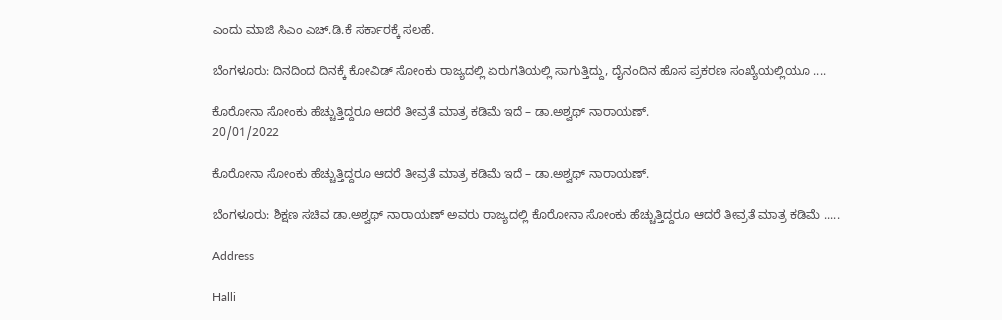ಎಂದು ಮಾಜಿ ಸಿಎಂ ಎಚ್.ಡಿ.ಕೆ ಸರ್ಕಾರಕ್ಕೆ ಸಲಹೆ.

ಬೆಂಗಳೂರು: ದಿನದಿಂದ ದಿನಕ್ಕೆ ಕೋವಿಡ್ ಸೋಂಕು ರಾಜ್ಯದಲ್ಲಿ ಏರುಗತಿಯಲ್ಲಿ ಸಾಗುತ್ತಿದ್ದು, ದೈನಂದಿನ ಹೊಸ ಪ್ರಕರಣ ಸಂಖ್ಯೆಯಲ್ಲಿಯೂ ....

ಕೊರೋನಾ ಸೋಂಕು ಹೆಚ್ಚುತ್ತಿದ್ದರೂ ಆದರೆ ತೀವ್ರತೆ ಮಾತ್ರ ಕಡಿಮೆ ಇದೆ – ಡಾ.ಅಶ್ವಥ್ ನಾರಾಯಣ್.
20/01/2022

ಕೊರೋನಾ ಸೋಂಕು ಹೆಚ್ಚುತ್ತಿದ್ದರೂ ಆದರೆ ತೀವ್ರತೆ ಮಾತ್ರ ಕಡಿಮೆ ಇದೆ – ಡಾ.ಅಶ್ವಥ್ ನಾರಾಯಣ್.

ಬೆಂಗಳೂರು: ಶಿಕ್ಷಣ ಸಚಿವ ಡಾ.ಅಶ್ವಥ್ ನಾರಾಯಣ್ ಅವರು ರಾಜ್ಯದಲ್ಲಿ ಕೊರೋನಾ ಸೋಂಕು ಹೆಚ್ಚುತ್ತಿದ್ದರೂ ಆದರೆ ತೀವ್ರತೆ ಮಾತ್ರ ಕಡಿಮೆ .....

Address

Halli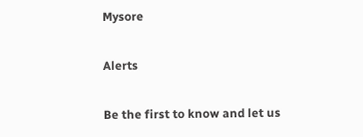Mysore

Alerts

Be the first to know and let us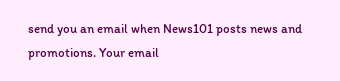send you an email when News101 posts news and promotions. Your email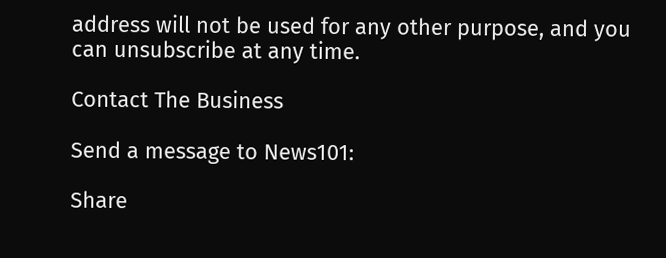address will not be used for any other purpose, and you can unsubscribe at any time.

Contact The Business

Send a message to News101:

Share